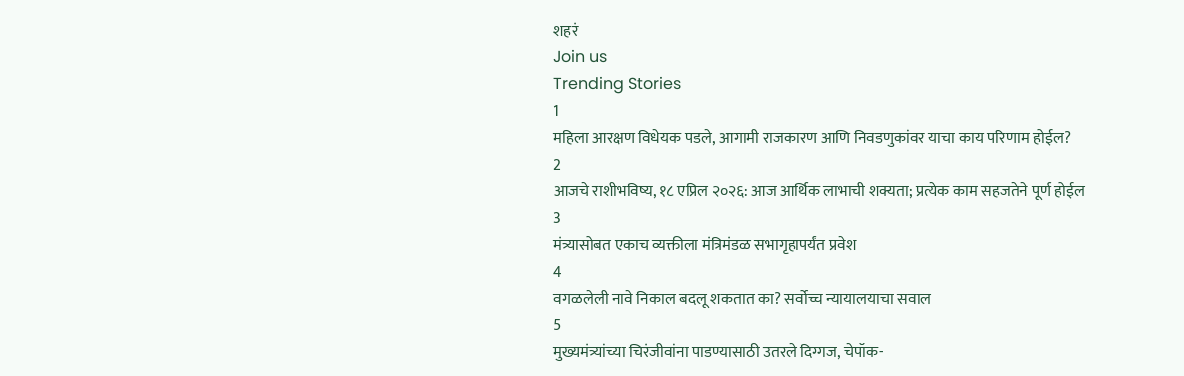शहरं
Join us
Trending Stories
1
महिला आरक्षण विधेयक पडले, आगामी राजकारण आणि निवडणुकांवर याचा काय परिणाम होईल?
2
आजचे राशीभविष्य, १८ एप्रिल २०२६: आज आर्थिक लाभाची शक्यता; प्रत्येक काम सहजतेने पूर्ण होईल
3
मंत्र्यासोबत एकाच व्यक्तीला मंत्रिमंडळ सभागृहापर्यंत प्रवेश
4
वगळलेली नावे निकाल बदलू शकतात का? सर्वोच्च न्यायालयाचा सवाल
5
मुख्यमंत्र्यांच्या चिरंजीवांना पाडण्यासाठी उतरले दिग्गज, चेपॉक-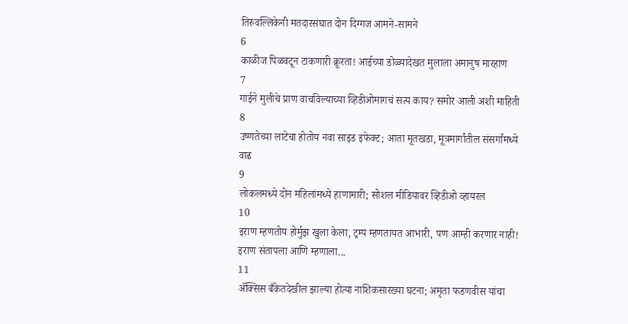तिरुवल्लिकेनी मतदारसंघात दोन दिग्गज आमने-सामने
6
काळीज पिळवटून टाकणारी क्रूरता! आईच्या डोळ्यादेखत मुलाला अमानुष मारहाण
7
गाईने मुलीचे प्राण वाचविल्याच्या व्हिडीओमागचं सत्य काय? समोर आली अशी माहिती
8
उष्णतेच्या लाटेचा होतोय नवा साइड इफेक्ट; आता मूतखडा, मूत्रमार्गांतील संसर्गांमध्ये वाढ
9
लोकलमध्ये दोन महिलांमध्ये हाणामारी; सोशल मीडियावर व्हिडीओ व्हायरल
10
इराण म्हणतोय होर्मुझ खुला केला, ट्रम्प म्हणतायत आभारी, पण आम्ही करणार नाही! इराण संतापला आणि म्हणाला...
11
ॲक्सिस बँकेतदेखील झाल्या होत्या नाशिकसारख्या घटना; अमृता फडणवीस यांचा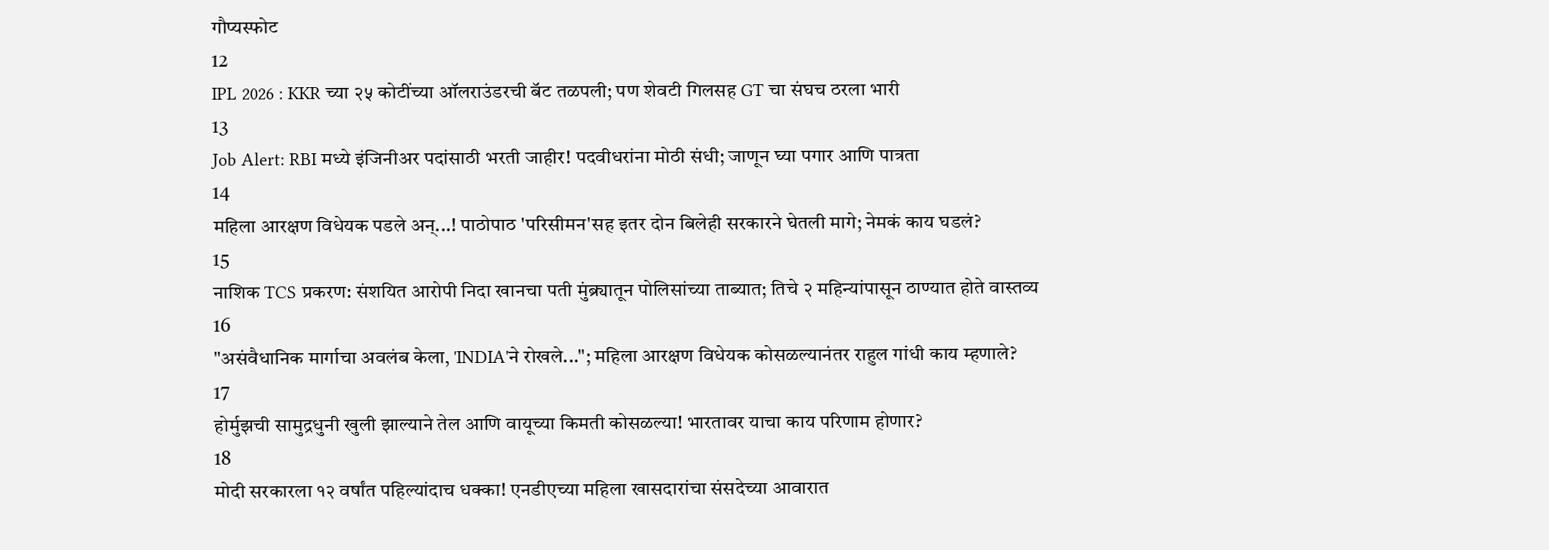गौप्यस्फोट
12
IPL 2026 : KKR च्या २५ कोटींच्या ऑलराउंडरची बॅट तळपली; पण शेवटी गिलसह GT चा संघच ठरला भारी
13
Job Alert: RBI मध्ये इंजिनीअर पदांसाठी भरती जाहीर! पदवीधरांना मोठी संधी; जाणून घ्या पगार आणि पात्रता
14
महिला आरक्षण विधेयक पडले अन्...! पाठोपाठ 'परिसीमन'सह इतर दोन बिलेही सरकारने घेतली मागे; नेमकं काय घडलं?
15
नाशिक TCS प्रकरण: संशयित आरोपी निदा खानचा पती मुंब्र्यातून पोलिसांच्या ताब्यात; तिचे २ महिन्यांपासून ठाण्यात होते वास्तव्य
16
"असंवैधानिक मार्गाचा अवलंब केला, 'INDIA'ने रोखले..."; महिला आरक्षण विधेयक कोसळल्यानंतर राहुल गांधी काय म्हणाले?
17
होर्मुझची सामुद्रधुनी खुली झाल्याने तेल आणि वायूच्या किमती कोसळल्या! भारतावर याचा काय परिणाम होणार?
18
मोदी सरकारला १२ वर्षांत पहिल्यांदाच धक्का! एनडीएच्या महिला खासदारांचा संसदेच्या आवारात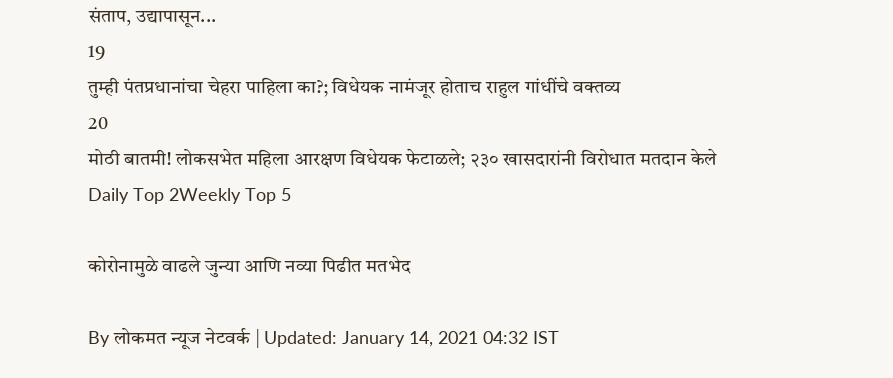संताप, उद्यापासून...
19
तुम्ही पंतप्रधानांचा चेहरा पाहिला का?; विधेयक नामंजूर होताच राहुल गांधींचे वक्तव्य
20
मोठी बातमी! लोकसभेत महिला आरक्षण विधेयक फेटाळले; २३० खासदारांनी विरोधात मतदान केले
Daily Top 2Weekly Top 5

कोरोनामुळे वाढले जुन्या आणि नव्या पिढीत मतभेद

By लोकमत न्यूज नेटवर्क | Updated: January 14, 2021 04:32 IST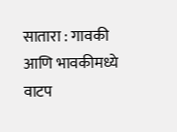सातारा : गावकी आणि भावकीमध्ये वाटप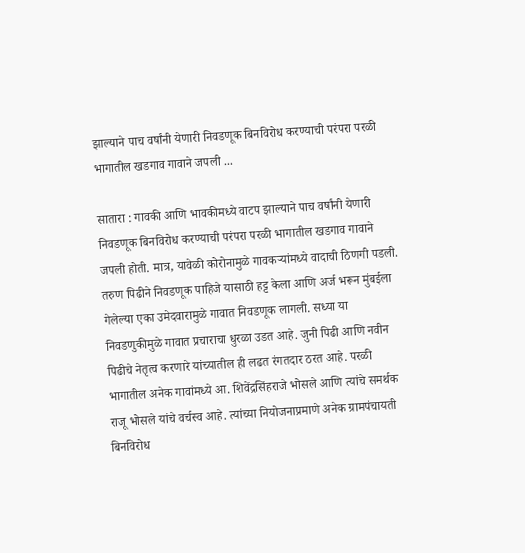झाल्याने पाच वर्षांनी येणारी निवडणूक बिनविरोध करण्याची परंपरा परळी भागातील खडगाव गावाने जपली ...

सातारा : गावकी आणि भावकीमध्ये वाटप झाल्याने पाच वर्षांनी येणारी निवडणूक बिनविरोध करण्याची परंपरा परळी भागातील खडगाव गावाने जपली होती. मात्र, यावेळी कोरोनामुळे गावकऱ्यांमध्ये वादाची ठिणगी पडली. तरुण पिढीने निवडणूक पाहिजे यासाठी हट्ट केला आणि अर्ज भरून मुंबईला गेलेल्या एका उमेदवारामुळे गावात निवडणूक लागली. सध्या या निवडणुकीमुळे गावात प्रचाराचा धुरळा उडत आहे. जुनी पिढी आणि नवीन पिढीचे नेतृत्व करणारे यांच्यातील ही लढत रंगतदार ठरत आहे. परळी भागातील अनेक गावांमध्ये आ. शिवेंद्रसिंहराजे भोसले आणि त्यांचे समर्थक राजू भोसले यांचे वर्चस्व आहे. त्यांच्या नियोजनाप्रमाणे अनेक ग्रामपंचायती बिनविरोध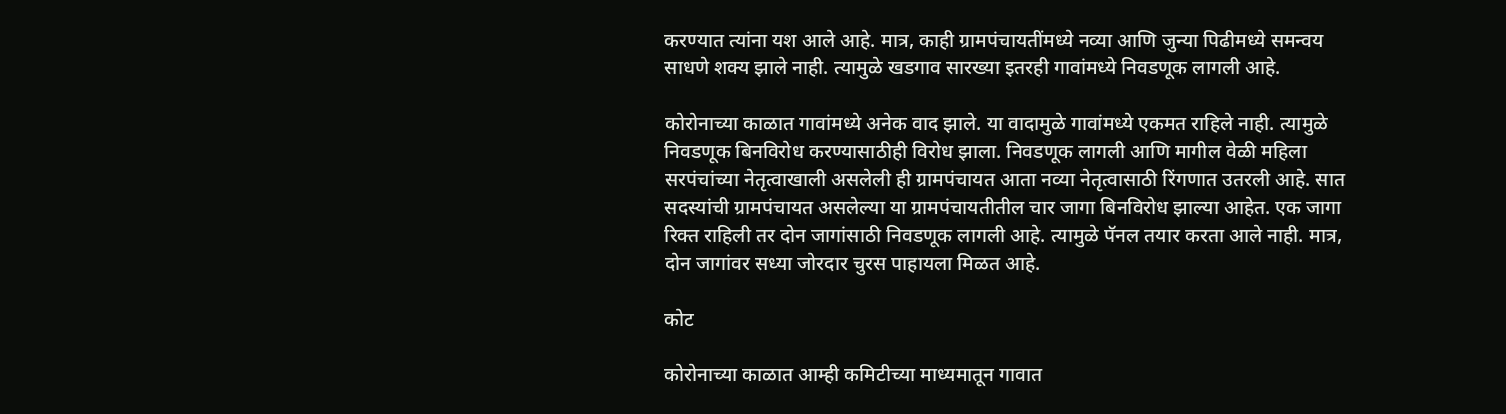करण्यात त्यांना यश आले आहे. मात्र, काही ग्रामपंचायतींमध्ये नव्या आणि जुन्या पिढीमध्ये समन्वय साधणे शक्य झाले नाही. त्यामुळे खडगाव सारख्या इतरही गावांमध्ये निवडणूक लागली आहे.

कोरोनाच्या काळात गावांमध्ये अनेक वाद झाले. या वादामुळे गावांमध्ये एकमत राहिले नाही. त्यामुळे निवडणूक बिनविरोध करण्यासाठीही विरोध झाला. निवडणूक लागली आणि मागील वेळी महिला सरपंचांच्या नेतृत्वाखाली असलेली ही ग्रामपंचायत आता नव्या नेतृत्वासाठी रिंगणात उतरली आहे. सात सदस्यांची ग्रामपंचायत असलेल्या या ग्रामपंचायतीतील चार जागा बिनविरोध झाल्या आहेत. एक जागा रिक्त राहिली तर दोन जागांसाठी निवडणूक लागली आहे. त्यामुळे पॅनल तयार करता आले नाही. मात्र, दोन जागांवर सध्या जोरदार चुरस पाहायला मिळत आहे.

कोट

कोरोनाच्या काळात आम्ही कमिटीच्या माध्यमातून गावात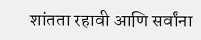शांतता रहावी आणि सर्वांना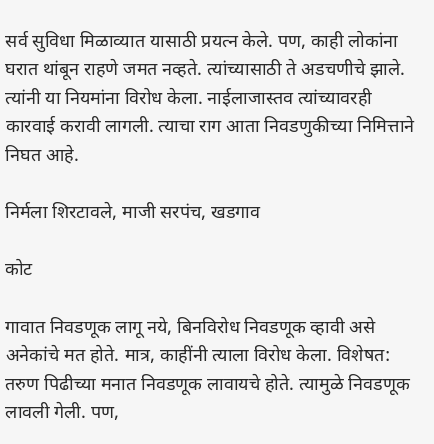सर्व सुविधा मिळाव्यात यासाठी प्रयत्न केले. पण, काही लोकांना घरात थांबून राहणे जमत नव्हते. त्यांच्यासाठी ते अडचणीचे झाले. त्यांनी या नियमांना विरोध केला. नाईलाजास्तव त्यांच्यावरही कारवाई करावी लागली. त्याचा राग आता निवडणुकीच्या निमित्ताने निघत आहे.

निर्मला शिरटावले, माजी सरपंच, खडगाव

कोट

गावात निवडणूक लागू नये, बिनविरोध निवडणूक व्हावी असे अनेकांचे मत होते. मात्र, काहींनी त्याला विरोध केला. विशेषत: तरुण पिढीच्या मनात निवडणूक लावायचे होते. त्यामुळे निवडणूक लावली गेली. पण,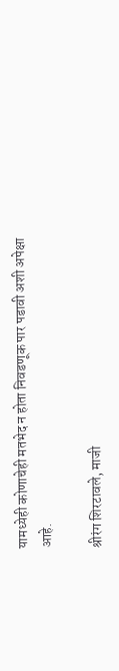यामध्येही कोणाचेही मतभेद न होता निवडणूक पार पडावी अशी अपेक्षा आहे.

श्रीरंग शिरटावले, माजी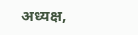अध्यक्ष,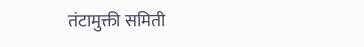तंटामुक्ती समिती